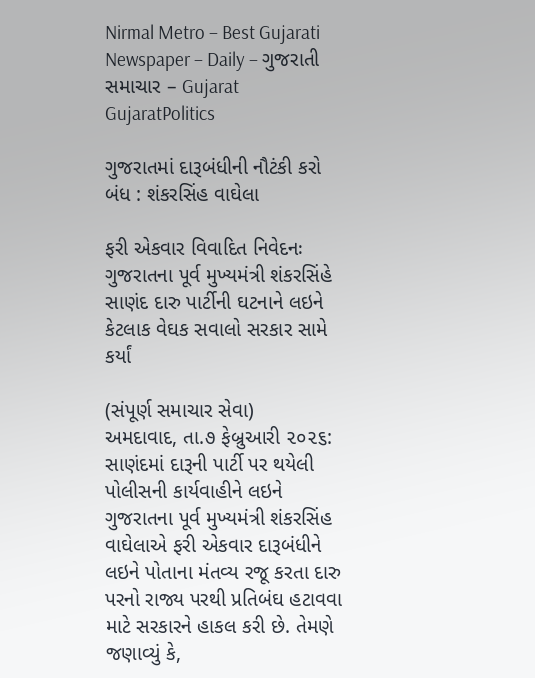Nirmal Metro – Best Gujarati Newspaper – Daily – ગુજરાતી સમાચાર – Gujarat
GujaratPolitics

ગુજરાતમાં દારૂબંધીની નૌટંકી કરો બંધ : શંકરસિંહ વાઘેલા

ફરી એકવાર વિવાદિત નિવેદનઃ ગુજરાતના પૂર્વ મુખ્યમંત્રી શંકરસિંહે સાણંદ દારુ પાર્ટીની ઘટનાને લઇને કેટલાક વેઘક સવાલો સરકાર સામે કર્યાં

(સંપૂર્ણ સમાચાર સેવા)
અમદાવાદ, તા.૭ ફેબ્રુઆરી ૨૦૨૬: સાણંદમાં દારૂની પાર્ટી પર થયેલી પોલીસની કાર્યવાહીને લઇને ગુજરાતના પૂર્વ મુખ્યમંત્રી શંકરસિંહ વાઘેલાએ ફરી એકવાર દારૂબંધીને લઇને પોતાના મંતવ્ય રજૂ કરતા દારુ પરનો રાજ્ય પરથી પ્રતિબંઘ હટાવવા માટે સરકારને હાકલ કરી છે. તેમણે જણાવ્યું કે,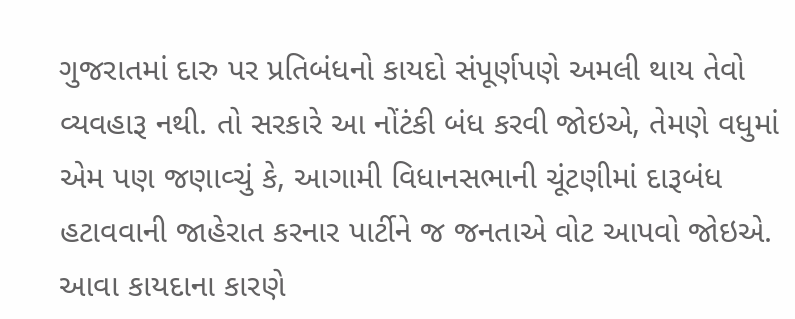ગુજરાતમાં દારુ પર પ્રતિબંધનો કાયદો સંપૂર્ણપણે અમલી થાય તેવો વ્યવહારૂ નથી. તો સરકારે આ નોંટંકી બંધ કરવી જોઇએ, તેમણે વધુમાં એમ પણ જણાવ્ચું કે, આગામી વિધાનસભાની ચૂંટણીમાં દારૂબંધ હટાવવાની જાહેરાત કરનાર પાર્ટીને જ જનતાએ વોટ આપવો જોઇએ. આવા કાયદાના કારણે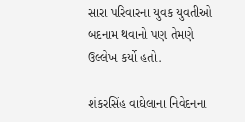સારા પરિવારના યુવક યુવતીઓ બદનામ થવાનો પણ તેમણે ઉલ્લેખ કર્યો હતો.

શંકરસિંહ વાઘેલાના નિવેદનના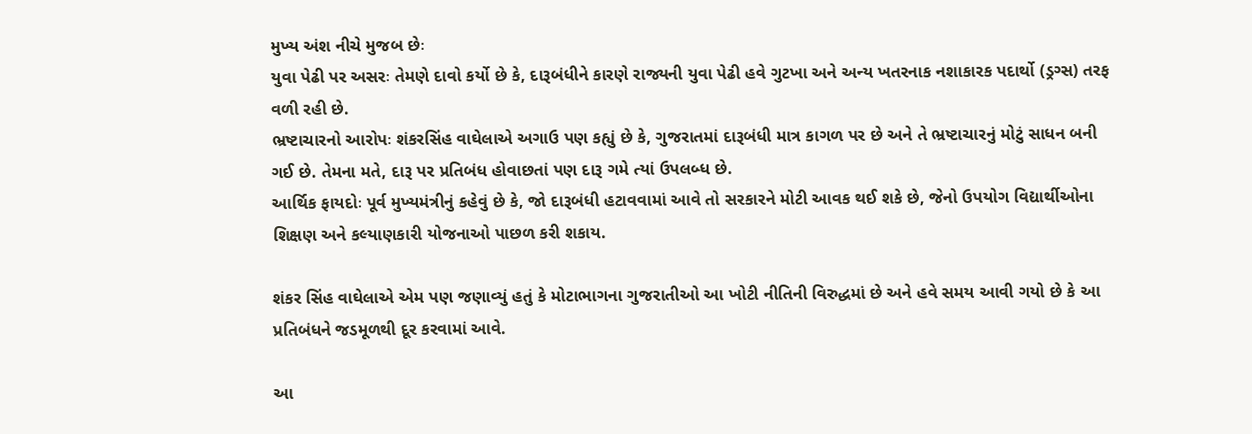મુખ્ય અંશ નીચે મુજબ છેઃ
યુવા પેઢી પર અસરઃ તેમણે દાવો કર્યો છે કે, દારૂબંધીને કારણે રાજ્યની યુવા પેઢી હવે ગુટખા અને અન્ય ખતરનાક નશાકારક પદાર્થો (ડ્રગ્સ) તરફ વળી રહી છે.
ભ્રષ્ટાચારનો આરોપઃ શંકરસિંહ વાઘેલાએ અગાઉ પણ કહ્યું છે કે, ગુજરાતમાં દારૂબંધી માત્ર કાગળ પર છે અને તે ભ્રષ્ટાચારનું મોટું સાધન બની ગઈ છે. તેમના મતે, દારૂ પર પ્રતિબંધ હોવાછતાં પણ દારૂ ગમે ત્યાં ઉપલબ્ધ છે.
આર્થિક ફાયદોઃ પૂર્વ મુખ્યમંત્રીનું કહેવું છે કે, જો દારૂબંધી હટાવવામાં આવે તો સરકારને મોટી આવક થઈ શકે છે, જેનો ઉપયોગ વિદ્યાર્થીઓના શિક્ષણ અને કલ્યાણકારી યોજનાઓ પાછળ કરી શકાય.

શંકર સિંહ વાઘેલાએ એમ પણ જણાવ્યું હતું કે મોટાભાગના ગુજરાતીઓ આ ખોટી નીતિની વિરુદ્ધમાં છે અને હવે સમય આવી ગયો છે કે આ પ્રતિબંધને જડમૂળથી દૂર કરવામાં આવે.

આ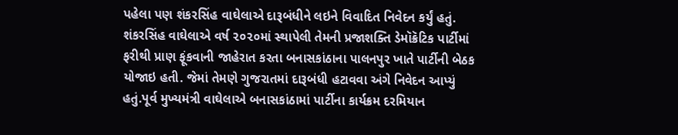પહેલા પણ શંકરસિંહ વાઘેલાએ દારૂબંધીને લઇને વિવાદિત નિવેદન કર્યું હતું. શંકરસિંહ વાઘેલાએ વર્ષ ૨૦૨૦માં સ્થાપેલી તેમની પ્રજાશક્તિ ડેમૉક્રૅટિક પાર્ટીમાં ફરીથી પ્રાણ ફૂંકવાની જાહેરાત કરતા બનાસકાંઠાના પાલનપુર ખાતે પાર્ટીની બેઠક યોજાઇ હતી. જેમાં તેમણે ગુજરાતમાં દારૂબંધી હટાવવા અંગે નિવેદન આપ્યું હતું.પૂર્વ મુખ્યમંત્રી વાઘેલાએ બનાસકાંઠામાં પાર્ટીના કાર્યક્રમ દરમિયાન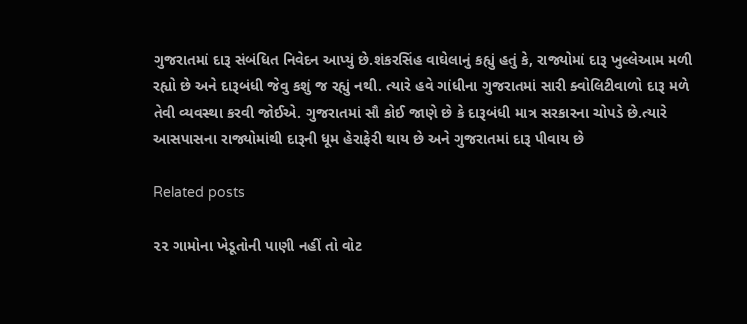ગુજરાતમાં દારૂ સંબંધિત નિવેદન આપ્યું છે.શંકરસિંહ વાઘેલાનું કહ્યું હતું કે, રાજ્યોમાં દારૂ ખુલ્લેઆમ મળી રહ્યો છે અને દારૂબંધી જેવુ કશું જ રહ્યું નથી. ત્યારે હવે ગાંધીના ગુજરાતમાં સારી ક્વોલિટીવાળો દારૂ મળે તેવી વ્યવસ્થા કરવી જોઈએ. ગુજરાતમાં સૌ કોઈ જાણે છે કે દારૂબંધી માત્ર સરકારના ચોપડે છે.ત્યારે આસપાસના રાજ્યોમાંથી દારૂની ધૂમ હેરાફેરી થાય છે અને ગુજરાતમાં દારૂ પીવાય છે

Related posts

૨૨ ગામોના ખેડૂતોની પાણી નહીં તો વોટ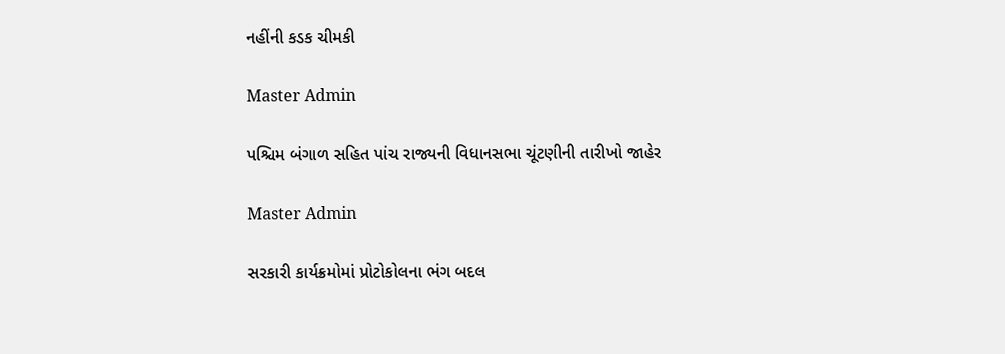નહીંની કડક ચીમકી

Master Admin

પશ્ચિમ બંગાળ સહિત પાંચ રાજ્યની વિધાનસભા ચૂંટણીની તારીખો જાહેર

Master Admin

સરકારી કાર્યક્રમોમાં પ્રોટોકોલના ભંગ બદલ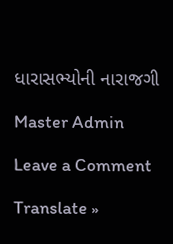ધારાસભ્યોની નારાજગી

Master Admin

Leave a Comment

Translate »